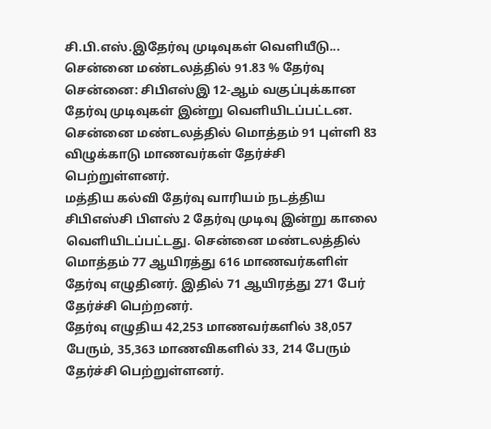சி.பி.எஸ்.இதேர்வு முடிவுகள் வெளியீடு... சென்னை மண்டலத்தில் 91.83 % தேர்வு
சென்னை: சிபிஎஸ்இ 12-ஆம் வகுப்புக்கான தேர்வு முடிவுகள் இன்று வெளியிடப்பட்டன. சென்னை மண்டலத்தில் மொத்தம் 91 புள்ளி 83 விழுக்காடு மாணவர்கள் தேர்ச்சி பெற்றுள்ளனர்.
மத்திய கல்வி தேர்வு வாரியம் நடத்திய சிபிஎஸ்சி பிளஸ் 2 தேர்வு முடிவு இன்று காலை வெளியிடப்பட்டது. சென்னை மண்டலத்தில் மொத்தம் 77 ஆயிரத்து 616 மாணவர்களிள் தேர்வு எழுதினர். இதில் 71 ஆயிரத்து 271 பேர் தேர்ச்சி பெற்றனர்.
தேர்வு எழுதிய 42,253 மாணவர்களில் 38,057 பேரும், 35,363 மாணவிகளில் 33, 214 பேரும் தேர்ச்சி பெற்றுள்ளனர்.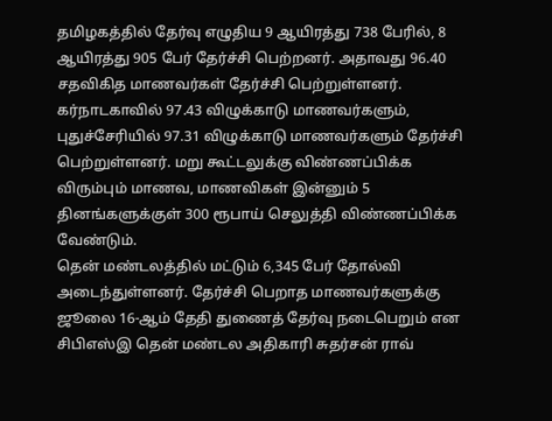தமிழகத்தில் தேர்வு எழுதிய 9 ஆயிரத்து 738 பேரில், 8 ஆயிரத்து 905 பேர் தேர்ச்சி பெற்றனர். அதாவது 96.40 சதவிகித மாணவர்கள் தேர்ச்சி பெற்றுள்ளனர்.
கர்நாடகாவில் 97.43 விழுக்காடு மாணவர்களும், புதுச்சேரியில் 97.31 விழுக்காடு மாணவர்களும் தேர்ச்சி பெற்றுள்ளனர். மறு கூட்டலுக்கு விண்ணப்பிக்க விரும்பும் மாணவ, மாணவிகள் இன்னும் 5 தினங்களுக்குள் 300 ரூபாய் செலுத்தி விண்ணப்பிக்க வேண்டும்.
தென் மண்டலத்தில் மட்டும் 6,345 பேர் தோல்வி அடைந்துள்ளனர். தேர்ச்சி பெறாத மாணவர்களுக்கு ஜூலை 16-ஆம் தேதி துணைத் தேர்வு நடைபெறும் என சிபிஎஸ்இ தென் மண்டல அதிகாரி சுதர்சன் ராவ்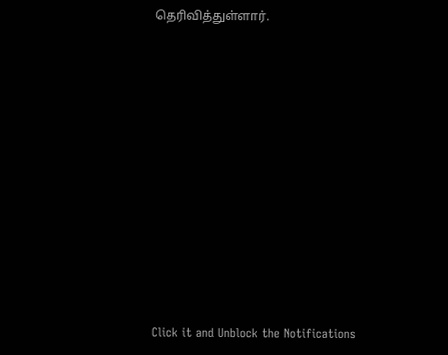தெரிவித்துள்ளார்.












Click it and Unblock the Notifications